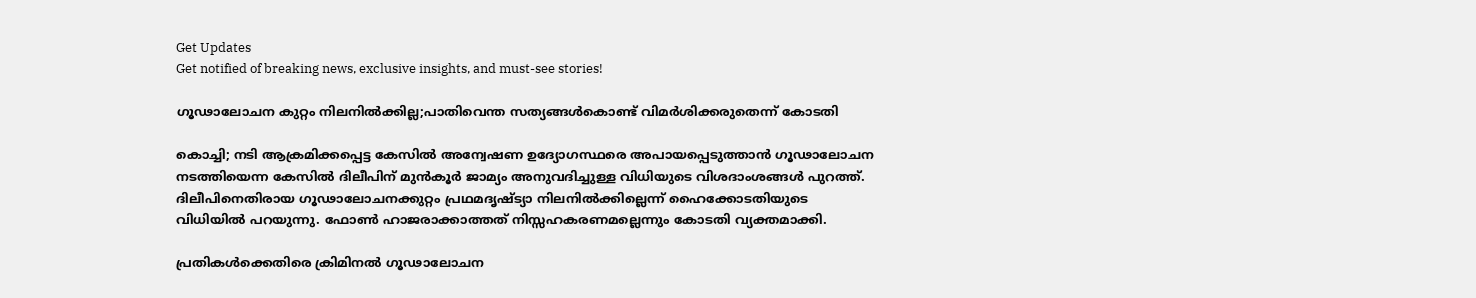Get Updates
Get notified of breaking news, exclusive insights, and must-see stories!

ഗൂഢാലോചന കുറ്റം നിലനിൽക്കില്ല;പാതിവെന്ത സത്യങ്ങള്‍കൊണ്ട് വിമർശിക്കരുതെന്ന് കോടതി

കൊച്ചി; നടി ആക്രമിക്കപ്പെട്ട കേസിൽ അന്വേഷണ ഉദ്യോഗസ്ഥരെ അപായപ്പെടുത്താൻ ഗൂഢാലോചന നടത്തിയെന്ന കേസിൽ ദിലീപിന് മുൻകൂർ ജാമ്യം അനുവദിച്ചുള്ള വിധിയുടെ വിശദാംശങ്ങൾ പുറത്ത്. ദിലീപിനെതിരായ ഗൂഢാലോചനക്കുറ്റം പ്രഥമദൃഷ്ട്യാ നിലനിൽക്കില്ലെന്ന് ഹൈക്കോടതിയുടെ വിധിയിൽ പറയുന്നു. ഫോണ്‍ ഹാജരാക്കാത്തത് നിസ്സഹകരണമല്ലെന്നും കോടതി വ്യക്തമാക്കി.

പ്രതികൾക്കെതിരെ ക്രിമിനൽ ഗൂഢാലോചന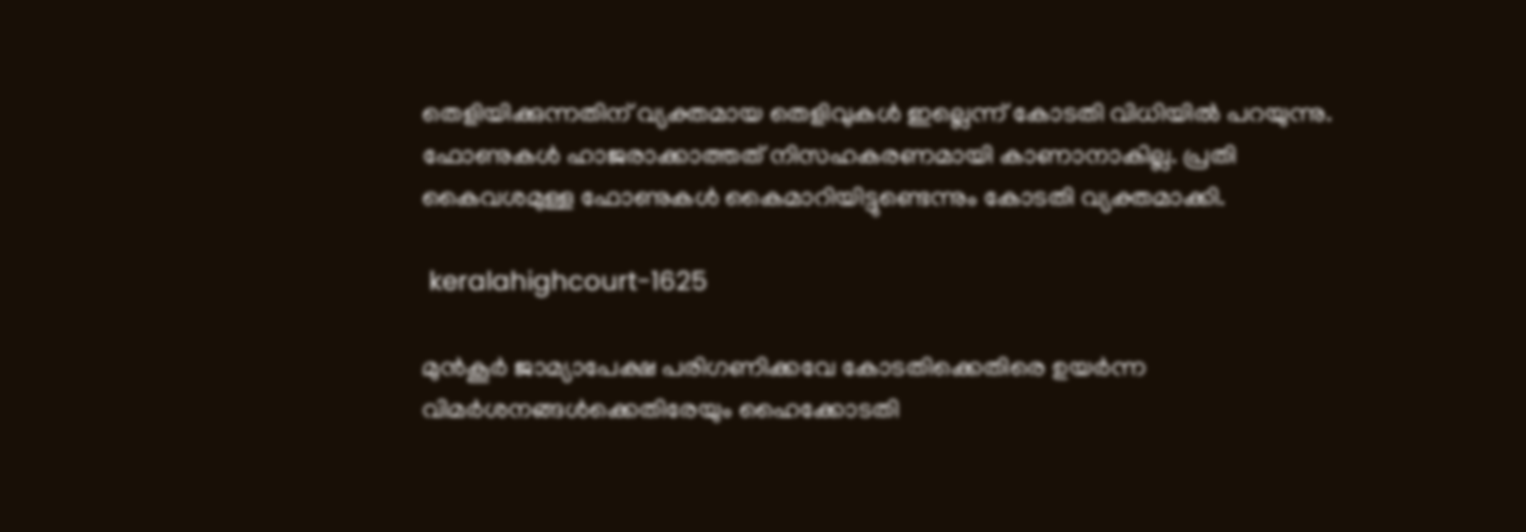തെളിയിക്കുന്നതിന് വ്യക്തമായ തെളിവുകൾ ഇല്ലെന്ന് കോടതി വിധിയിൽ പറയുന്നു. ഫോണുകൾ ഹാജരാക്കാത്തത് നിസഹകരണമായി കാണാനാകില്ല. പ്രതി കൈവശമുള്ള ഫോണുകൾ കൈമാറിയിട്ടുണ്ടെന്നും കോടതി വ്യക്തമാക്കി.

 keralahighcourt-1625

മുൻകൂർ ജാമ്യാപേക്ഷ പരിഗണിക്കവേ കോടതിക്കെതിരെ ഉയർന്ന വിമർശനങ്ങൾക്കെതിരേയും ഹൈക്കോടതി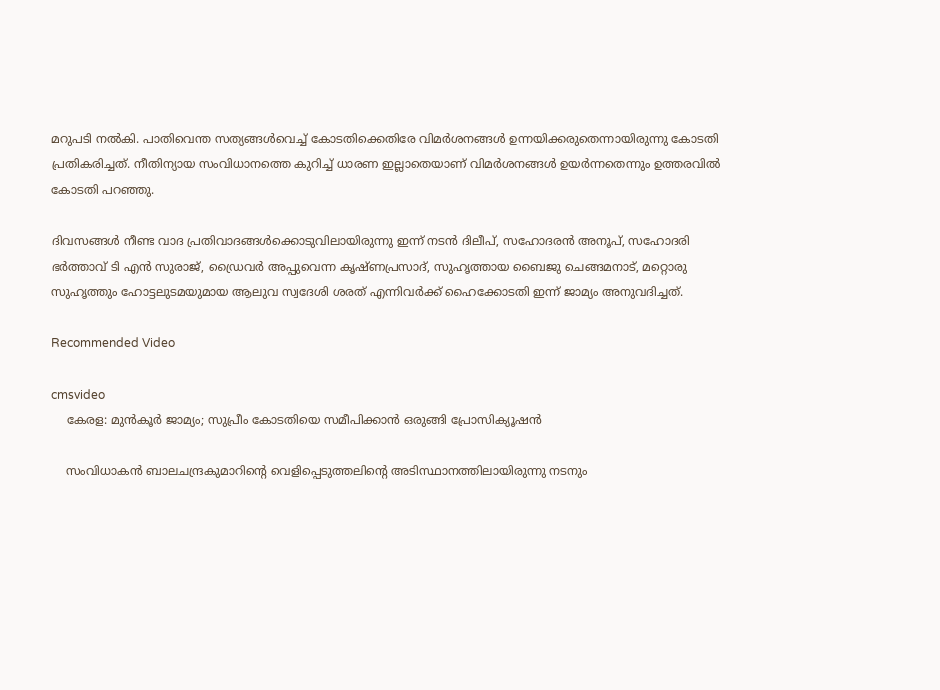മറുപടി നൽകി. പാതിവെന്ത സത്യങ്ങള്‍വെച്ച് കോടതിക്കെതിരേ വിമര്‍ശനങ്ങള്‍ ഉന്നയിക്കരുതെന്നായിരുന്നു കോടതി പ്രതികരിച്ചത്. നീതിന്യായ സംവിധാനത്തെ കുറിച്ച് ധാരണ ഇല്ലാതെയാണ് വിമർശനങ്ങൾ ഉയർന്നതെന്നും ഉത്തരവിൽ കോടതി പറഞ്ഞു.

ദിവസങ്ങൾ നീണ്ട വാദ പ്രതിവാദങ്ങൾക്കൊടുവിലായിരുന്നു ഇന്ന് നടൻ ദിലീപ്, സഹോദരന്‍ അനൂപ്, സഹോദരി ഭര്‍ത്താവ് ടി എന്‍ സുരാജ്, ഡ്രൈവര്‍ അപ്പുവെന്ന കൃഷ്ണപ്രസാദ്, സുഹൃത്തായ ബൈജു ചെങ്ങമനാട്, മറ്റൊരു സുഹൃത്തും ഹോട്ടലുടമയുമായ ആലുവ സ്വദേശി ശരത് എന്നിവർക്ക് ഹൈക്കോടതി ഇന്ന് ജാമ്യം അനുവദിച്ചത്.

Recommended Video

cmsvideo
    കേരള: മുൻകൂർ ജാമ്യം; സുപ്രീം കോടതിയെ സമീപിക്കാൻ ഒരുങ്ങി പ്രോസിക്യൂഷൻ

    സംവിധാകൻ ബാലചന്ദ്രകുമാറിന്റെ വെളിപ്പെടുത്തലിന്റെ അടിസ്ഥാനത്തിലായിരുന്നു നടനും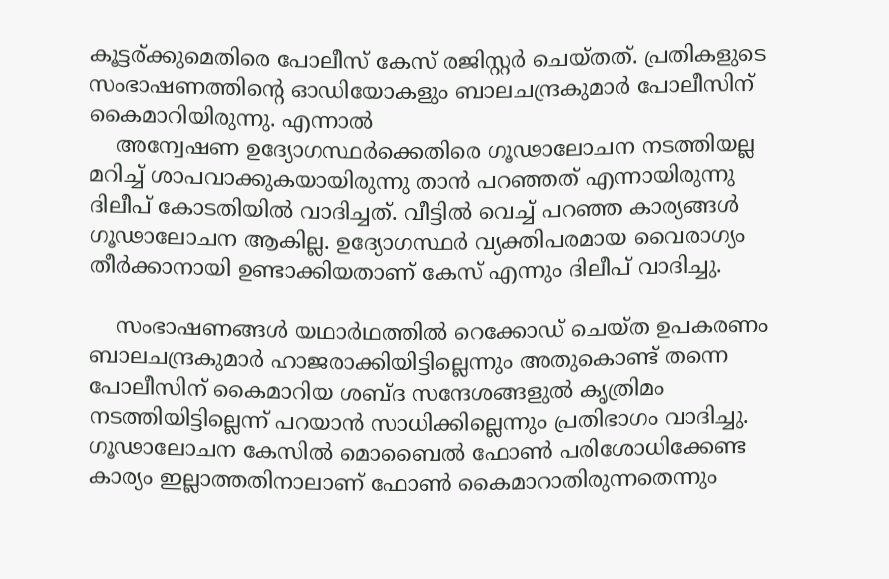കൂട്ടര്‌‍ക്കുമെതിരെ പോലീസ് കേസ് രജിസ്റ്റർ ചെയ്തത്. പ്രതികളുടെ സംഭാഷണത്തിന്റെ ഓഡിയോകളും ബാലചന്ദ്രകുമാർ പോലീസിന് കൈമാറിയിരുന്നു. എന്നാൽ
    അന്വേഷണ ഉദ്യോഗസ്ഥർക്കെതിരെ ഗൂഢാലോചന നടത്തിയല്ല മറിച്ച് ശാപവാക്കുകയായിരുന്നു താൻ പറഞ്ഞത് എന്നായിരുന്നു ദിലീപ് കോടതിയിൽ വാദിച്ചത്. വീട്ടിൽ വെച്ച് പറഞ്ഞ കാര്യങ്ങൾ ഗൂഢാലോചന ആകില്ല. ഉദ്യോഗസ്ഥര്‍ വ്യക്തിപരമായ വൈരാഗ്യം തീര്‍ക്കാനായി ഉണ്ടാക്കിയതാണ് കേസ് എന്നും ദിലീപ് വാദിച്ചു.

    സംഭാഷണങ്ങൾ യഥാര്‍ഥത്തില്‍ റെക്കോഡ് ചെയ്ത ഉപകരണം ബാലചന്ദ്രകുമാർ ഹാജരാക്കിയിട്ടില്ലെന്നും അതുകൊണ്ട് തന്നെ പോലീസിന് കൈമാറിയ ശബ്ദ സന്ദേശങ്ങളുൽ കൃത്രിമം നടത്തിയിട്ടില്ലെന്ന് പറയാൻ സാധിക്കില്ലെന്നും പ്രതിഭാഗം വാദിച്ചു. ഗൂഢാലോചന കേസിൽ മൊബൈൽ ഫോൺ പരിശോധിക്കേണ്ട കാര്യം ഇല്ലാത്തതിനാലാണ് ഫോൺ കൈമാറാതിരുന്നതെന്നും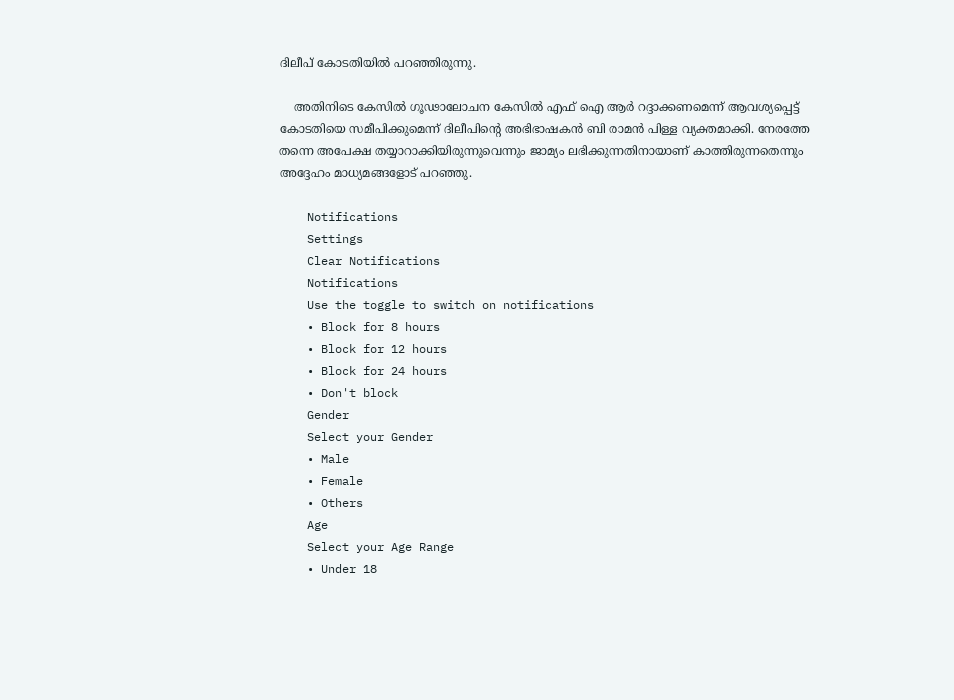ദിലീപ് കോടതിയിൽ പറഞ്ഞിരുന്നു.

    അതിനിടെ കേസിൽ ഗൂഢാലോചന കേസില്‍ എഫ്‌ ഐ ആര്‍ റദ്ദാക്കണമെന്ന് ആവശ്യപ്പെട്ട് കോടതിയെ സമീപിക്കുമെന്ന് ദിലീപിന്റെ അഭിഭാഷകൻ ബി രാമന്‍ പിള്ള വ്യക്തമാക്കി. നേരത്തേ തന്നെ അപേക്ഷ തയ്യാറാക്കിയിരുന്നുവെന്നും ജാമ്യം ലഭിക്കുന്നതിനായാണ് കാത്തിരുന്നതെന്നും അദ്ദേഹം മാധ്യമങ്ങളോട് പറഞ്ഞു.

    Notifications
    Settings
    Clear Notifications
    Notifications
    Use the toggle to switch on notifications
    • Block for 8 hours
    • Block for 12 hours
    • Block for 24 hours
    • Don't block
    Gender
    Select your Gender
    • Male
    • Female
    • Others
    Age
    Select your Age Range
    • Under 18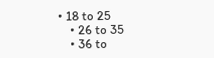• 18 to 25
    • 26 to 35
    • 36 to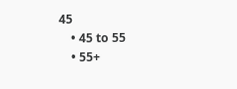45
    • 45 to 55
    • 55+